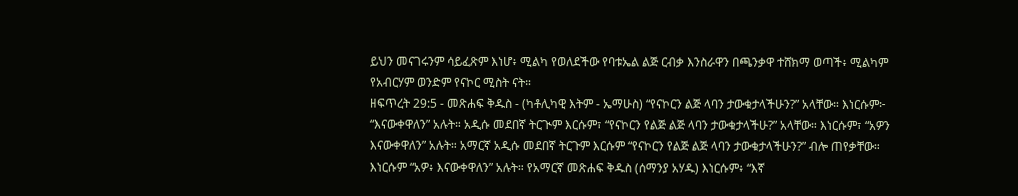ይህን መናገሩንም ሳይፈጽም እነሆ፥ ሚልካ የወለደችው የባቱኤል ልጅ ርብቃ እንስራዋን በጫንቃዋ ተሸክማ ወጣች፥ ሚልካም የአብርሃም ወንድም የናኮር ሚስት ናት።
ዘፍጥረት 29:5 - መጽሐፍ ቅዱስ - (ካቶሊካዊ እትም - ኤማሁስ) “የናኮርን ልጅ ላባን ታውቁታላችሁን?” አላቸው። እነርሱም፦ “እናውቀዋለን” አሉት። አዲሱ መደበኛ ትርጒም እርሱም፣ “የናኮርን የልጅ ልጅ ላባን ታውቁታላችሁ?” አላቸው። እነርሱም፣ “አዎን እናውቀዋለን” አሉት። አማርኛ አዲሱ መደበኛ ትርጉም እርሱም “የናኮርን የልጅ ልጅ ላባን ታውቁታላችሁን?” ብሎ ጠየቃቸው። እነርሱም “አዎ፥ እናውቀዋለን” አሉት። የአማርኛ መጽሐፍ ቅዱስ (ሰማንያ አሃዱ) እነርሱም፥ “እኛ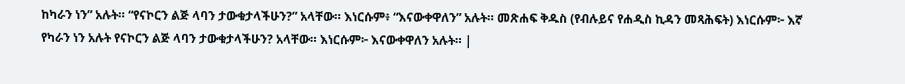ከካራን ነን” አሉት። “የናኮርን ልጅ ላባን ታውቁታላችሁን?” አላቸው። እነርሱም፥ “እናውቀዋለን” አሉት። መጽሐፍ ቅዱስ (የብሉይና የሐዲስ ኪዳን መጻሕፍት) እነርሱም፦ እኛ የካራን ነን አሉት የናኮርን ልጅ ላባን ታውቁታላችሁን? አላቸው። እነርሱም፦ እናውቀዋለን አሉት። |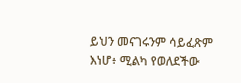ይህን መናገሩንም ሳይፈጽም እነሆ፥ ሚልካ የወለደችው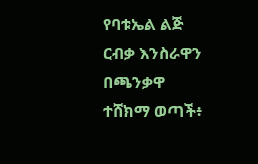የባቱኤል ልጅ ርብቃ እንስራዋን በጫንቃዋ ተሸክማ ወጣች፥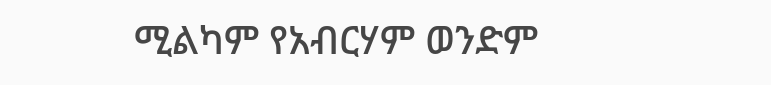ሚልካም የአብርሃም ወንድም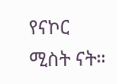የናኮር ሚስት ናት።